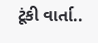ટૂંકી વાર્તા..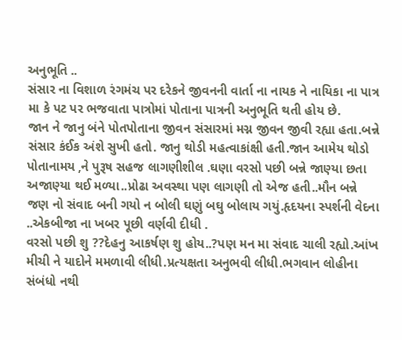અનુભૂતિ ..
સંસાર ના વિશાળ રંગમંચ પર દરેકને જીવનની વાર્તા ના નાયક ને નાયિકા ના પાત્ર મા કે પટ પર ભજવાતા પાત્રોમાં પોતાના પાત્રની અનુભૂતિ થતી હોય છે.
જાન ને જાનુ બંને પોતપોતાના જીવન સંસારમાં મગ્ન જીવન જીવી રહ્યા હતા.બન્ને સંસાર કંઈક અંશે સુખી હતો. જાનુ થોડી મહત્વાકાંક્ષી હતી.જાન આમેય થોડો પોતાનામય ,ને પુરૂષ સહજ લાગણીશીલ .ઘણા વરસો પછી બન્ને જાણ્યા છતા અજાણ્યા થઈ મળ્યા..પ્રોઢા અવસ્થા પણ લાગણી તો એજ હતી..મૌન બન્ને જણ નો સંવાદ બની ગયો ન બોલી ઘણું બઘુ બોલાય ગયું.હૃદયના સ્પર્શની વેદના ..એકબીજા ના ખબર પૂછી વર્ણવી દીધી .
વરસો પછી શુ ??દેહનુ આકર્ષણ શુ હોય..?પણ મન મા સંવાદ ચાલી રહ્યો.આંખ મીચી ને યાદોને મમળાવી લીધી.પ્રત્યક્ષતા અનુભવી લીધી.ભગવાન લોહીના સંબંધો નથી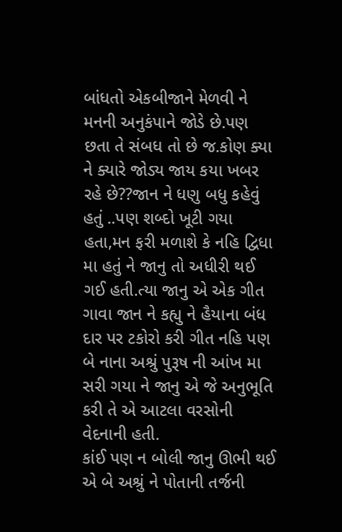બાંધતો એકબીજાને મેળવી ને મનની અનુકંપાને જોડે છે.પણ છતા તે સંબધ તો છે જ.કોણ ક્યા ને ક્યારે જોડ્ય જાય કયા ખબર રહે છે??જાન ને ધણુ બધુ કહેવું હતું ..પણ શબ્દો ખૂટી ગયા હતા,મન ફરી મળાશે કે નહિ દ્વિધા મા હતું ને જાનુ તો અધીરી થઈ ગઈ હતી.ત્યા જાનુ એ એક ગીત ગાવા જાન ને કહ્યુ ને હૈયાના બંધ દાર પર ટકોરો કરી ગીત નહિ પણ બે નાના અશ્રું પુરૂષ ની આંખ મા સરી ગયા ને જાનુ એ જે અનુભૂતિ કરી તે એ આટલા વરસોની વેદનાની હતી.
કાંઈ પણ ન બોલી જાનુ ઊભી થઈ એ બે અશ્રું ને પોતાની તર્જની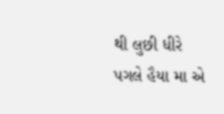થી લુછી ધીરે પગલે હૈયા મા એ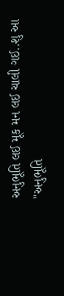અનુભૂતિ લઈ મૂક મન લઈ ચાલી ગઈ..શુ આ "અનુભૂતિ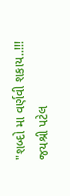"શબ્દો મા વર્ણવી શકાય..!!!
જયશ્રી પટેલ